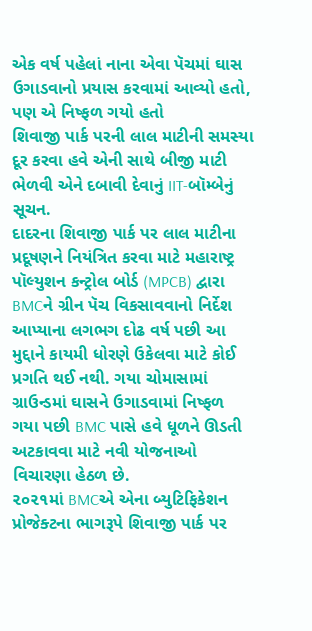એક વર્ષ પહેલાં નાના એવા પૅચમાં ઘાસ ઉગાડવાનો પ્રયાસ કરવામાં આવ્યો હતો, પણ એ નિષ્ફળ ગયો હતો
શિવાજી પાર્ક પરની લાલ માટીની સમસ્યા દૂર કરવા હવે એની સાથે બીજી માટી ભેળવી એને દબાવી દેવાનું IIT-બૉમ્બેનું સૂચન.
દાદરના શિવાજી પાર્ક પર લાલ માટીના પ્રદૂષણને નિયંત્રિત કરવા માટે મહારાષ્ટ્ર પૉલ્યુશન કન્ટ્રોલ બોર્ડ (MPCB) દ્વારા BMCને ગ્રીન પૅચ વિકસાવવાનો નિર્દેશ આપ્યાના લગભગ દોઢ વર્ષ પછી આ મુદ્દાને કાયમી ધોરણે ઉકેલવા માટે કોઈ પ્રગતિ થઈ નથી. ગયા ચોમાસામાં ગ્રાઉન્ડમાં ઘાસને ઉગાડવામાં નિષ્ફળ ગયા પછી BMC પાસે હવે ધૂળને ઊડતી અટકાવવા માટે નવી યોજનાઓ વિચારણા હેઠળ છે.
૨૦૨૧માં BMCએ એના બ્યુટિફિકેશન પ્રોજેક્ટના ભાગરૂપે શિવાજી પાર્ક પર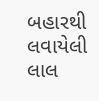બહારથી લવાયેલી લાલ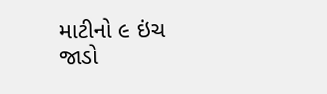માટીનો ૯ ઇંચ જાડો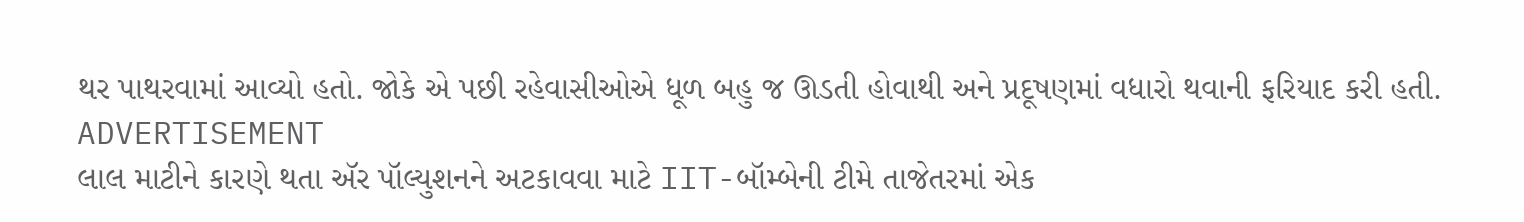થર પાથરવામાં આવ્યો હતો. જોકે એ પછી રહેવાસીઓએ ધૂળ બહુ જ ઊડતી હોવાથી અને પ્રદૂષણમાં વધારો થવાની ફરિયાદ કરી હતી.
ADVERTISEMENT
લાલ માટીને કારણે થતા ઍર પૉલ્યુશનને અટકાવવા માટે IIT-બૉમ્બેની ટીમે તાજેતરમાં એક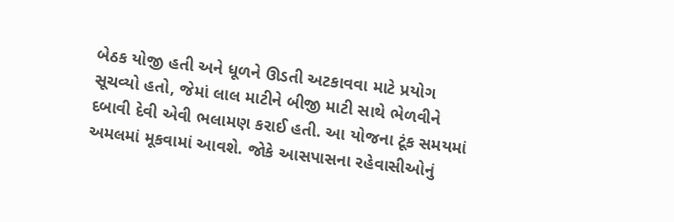બેઠક યોજી હતી અને ધૂળને ઊડતી અટકાવવા માટે પ્રયોગ સૂચવ્યો હતો, જેમાં લાલ માટીને બીજી માટી સાથે ભેળવીને દબાવી દેવી એવી ભલામણ કરાઈ હતી. આ યોજના ટૂંક સમયમાં અમલમાં મૂકવામાં આવશે. જોકે આસપાસના રહેવાસીઓનું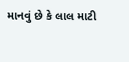માનવું છે કે લાલ માટી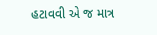હટાવવી એ જ માત્ર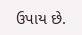ઉપાય છે.